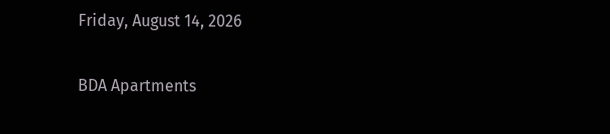Friday, August 14, 2026

BDA Apartments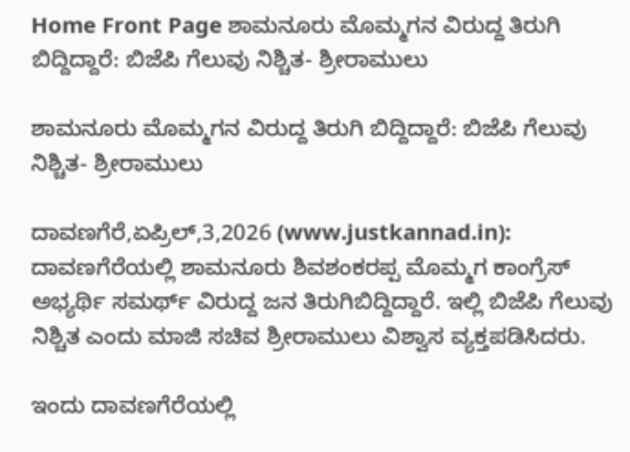Home Front Page ಶಾಮನೂರು ಮೊಮ್ಮಗನ ವಿರುದ್ದ ತಿರುಗಿ ಬಿದ್ದಿದ್ದಾರೆ: ಬಿಜೆಪಿ ಗೆಲುವು ನಿಶ್ಚಿತ- ಶ್ರೀರಾಮುಲು

ಶಾಮನೂರು ಮೊಮ್ಮಗನ ವಿರುದ್ದ ತಿರುಗಿ ಬಿದ್ದಿದ್ದಾರೆ: ಬಿಜೆಪಿ ಗೆಲುವು ನಿಶ್ಚಿತ- ಶ್ರೀರಾಮುಲು

ದಾವಣಗೆರೆ,ಏಪ್ರಿಲ್,3,2026 (www.justkannad.in): ದಾವಣಗೆರೆಯಲ್ಲಿ ಶಾಮನೂರು ಶಿವಶಂಕರಪ್ಪ ಮೊಮ್ಮಗ ಕಾಂಗ್ರೆಸ್ ಅಭ್ಯರ್ಥಿ ಸಮರ್ಥ್ ವಿರುದ್ದ ಜನ ತಿರುಗಿಬಿದ್ದಿದ್ದಾರೆ. ಇಲ್ಲಿ ಬಿಜೆಪಿ ಗೆಲುವು ನಿಶ್ಚಿತ ಎಂದು ಮಾಜಿ ಸಚಿವ ಶ್ರೀರಾಮುಲು ವಿಶ್ವಾಸ ವ್ಯಕ್ತಪಡಿಸಿದರು.

ಇಂದು ದಾವಣಗೆರೆಯಲ್ಲಿ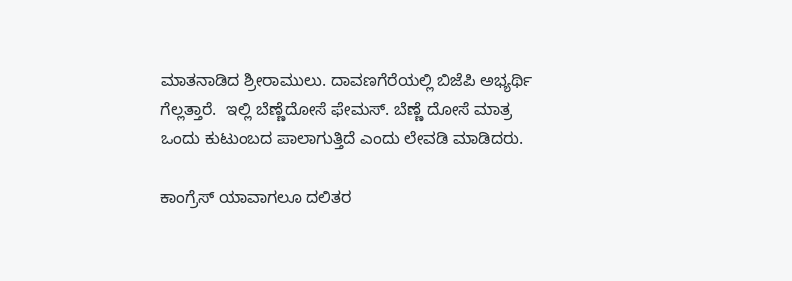ಮಾತನಾಡಿದ ಶ್ರೀರಾಮುಲು. ದಾವಣಗೆರೆಯಲ್ಲಿ ಬಿಜೆಪಿ ಅಭ್ಯರ್ಥಿ ಗೆಲ್ಲತ್ತಾರೆ.  ಇಲ್ಲಿ ಬೆಣ್ಣೆದೋಸೆ ಫೇಮಸ್. ಬೆಣ್ಣೆ ದೋಸೆ ಮಾತ್ರ ಒಂದು ಕುಟುಂಬದ ಪಾಲಾಗುತ್ತಿದೆ ಎಂದು ಲೇವಡಿ ಮಾಡಿದರು.

ಕಾಂಗ್ರೆಸ್ ಯಾವಾಗಲೂ ದಲಿತರ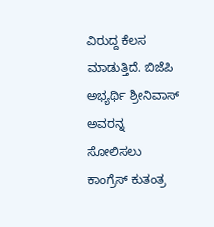ವಿರುದ್ದ ಕೆಲಸ ಮಾಡುತ್ತಿದೆ. ಬಿಜೆಪಿ ಅಭ್ಯರ್ಥಿ ಶ್ರೀನಿವಾಸ್ ಅವರನ್ನ   ಸೋಲಿಸಲು  ಕಾಂಗ್ರೆಸ್ ಕುತಂತ್ರ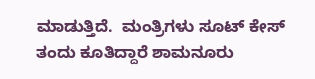ಮಾಡುತ್ತಿದೆ.  ಮಂತ್ರಿಗಳು ಸೂಟ್ ಕೇಸ್ ತಂದು ಕೂತಿದ್ದಾರೆ ಶಾಮನೂರು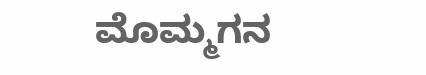ಮೊಮ್ಮಗನ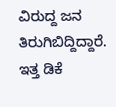ವಿರುದ್ದ ಜನ ತಿರುಗಿಬಿದ್ದಿದ್ದಾರೆ. ಇತ್ತ ಡಿಕೆ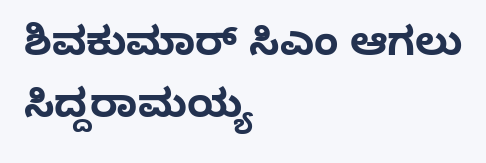ಶಿವಕುಮಾರ್ ಸಿಎಂ ಆಗಲು ಸಿದ್ದರಾಮಯ್ಯ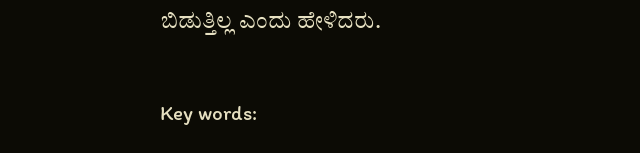ಬಿಡುತ್ತಿಲ್ಲ ಎಂದು ಹೇಳಿದರು.

Key words: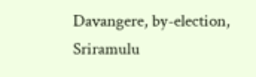Davangere, by-election, Sriramulu